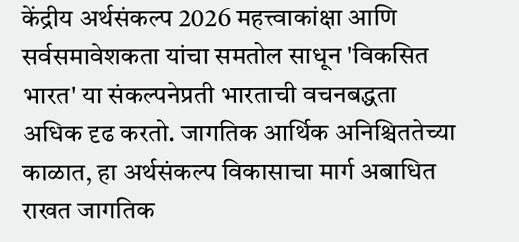केंद्रीय अर्थसंकल्प 2026 महत्त्वाकांक्षा आणि सर्वसमावेशकता यांचा समतोल साधून 'विकसित भारत' या संकल्पनेप्रती भारताची वचनबद्धता अधिक दृढ करतो. जागतिक आर्थिक अनिश्चिततेच्या काळात, हा अर्थसंकल्प विकासाचा मार्ग अबाधित राखत जागतिक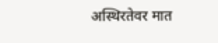अस्थिरतेवर मात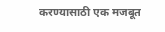करण्यासाठी एक मजबूत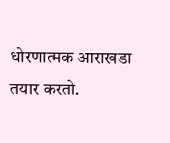धोरणात्मक आराखडा तयार करतो.